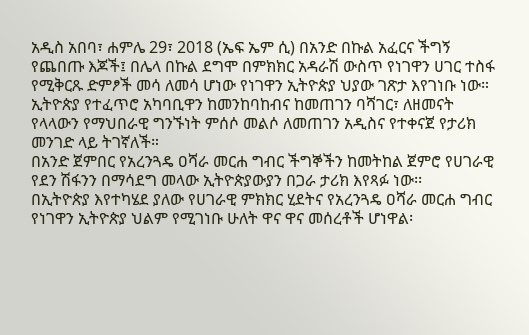አዲስ አበባ፣ ሐምሌ 29፣ 2018 (ኤፍ ኤም ሲ) በአንድ በኩል አፈርና ችግኝ የጨበጡ እጆች፤ በሌላ በኩል ደግሞ በምክክር አዳራሽ ውስጥ የነገዋን ሀገር ተስፋ የሚቅርጹ ድምፆች መሳ ለመሳ ሆነው የነገዋን ኢትዮጵያ ህያው ገጽታ እየገነቡ ነው።
ኢትዮጵያ የተፈጥሮ አካባቢዋን ከመንከባከብና ከመጠገን ባሻገር፣ ለዘመናት የላላውን የማህበራዊ ግንኙነት ምሰሶ መልሶ ለመጠገን አዲስና የተቀናጀ የታሪክ መንገድ ላይ ትገኛለች።
በአንድ ጀምበር የአረንጓዴ ዐሻራ መርሐ ግብር ችግኞችን ከመትከል ጀምሮ የሀገራዊ የደን ሽፋንን በማሳደግ መላው ኢትዮጵያውያን በጋራ ታሪክ እየጻፉ ነው፡፡
በኢትዮጵያ እየተካሄደ ያለው የሀገራዊ ምክክር ሂደትና የአረንጓዴ ዐሻራ መርሐ ግብር የነገዋን ኢትዮጵያ ህልም የሚገነቡ ሁለት ዋና ዋና መሰረቶች ሆነዋል፡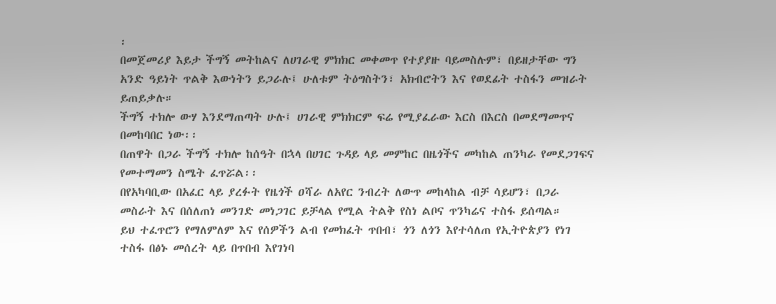፡
በመጀመሪያ እይታ ችግኝ መትከልና ለሀገራዊ ምክክር መቀመጥ የተያያዙ ባይመስሉም፣ በይዘታቸው ግን አንድ ዓይነት ጥልቅ እውነትን ይጋራሉ፤ ሁለቱም ትዕግስትን፣ አክብሮትን እና የወደፊት ተስፋን መዝራት ይጠይቃሉ።
ችግኝ ተክሎ ውሃ እንደማጠጣት ሁሉ፤ ሀገራዊ ምክክርም ፍሬ የሚያፈራው እርስ በእርስ በመደማመጥና በመከባበር ነው፡፡
በጠዋት በጋራ ችግኝ ተክሎ ከሰዓት በኋላ በሀገር ጉዳይ ላይ መምከር በዜጎችና መካከል ጠንካራ የመደጋገፍና የመተማመን ስሜት ፈጥሯል፡፡
በየአካባቢው በአፈር ላይ ያረፉት የዜጎች ዐሻራ ለአየር ንብረት ለውጥ መከላከል ብቻ ሳይሆን፣ በጋራ መስራት እና በሰለጠነ መንገድ መነጋገር ይቻላል የሚል ትልቅ የስነ ልቦና ጥንካሬና ተስፋ ይሰጣል።
ይህ ተፈጥሮን የማለምለም እና የሰዎችን ልብ የመክፈት ጥበብ፣ ጎን ለጎን እየተሳለጠ የኢትዮጵያን የነገ ተስፋ በፅኑ መሰረት ላይ በጥበብ እየገነባ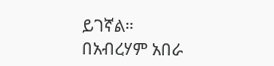ይገኛል።
በአብረሃም አበራ